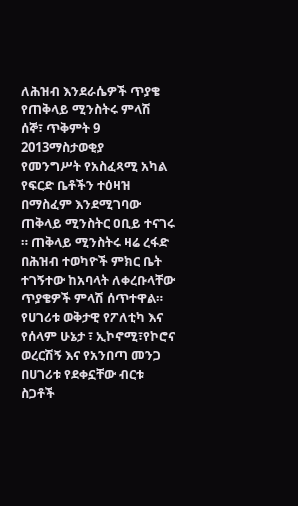ለሕዝብ እንደራሴዎች ጥያቄ የጠቅላይ ሚንስትሩ ምላሽ
ሰኞ፣ ጥቅምት 9 2013ማስታወቂያ
የመንግሥት የአስፈጻሚ አካል የፍርድ ቤቶችን ተዕዛዝ በማስፈም እንደሚገባው ጠቅላይ ሚንስትር ዐቢይ ተናገሩ ። ጠቅላይ ሚንስትሩ ዛሬ ረፋድ በሕዝብ ተወካዮች ምክር ቤት ተገኝተው ከአባላት ለቀረቡላቸው ጥያቄዎች ምላሽ ሰጥተዋል። የሀገሪቱ ወቅታዊ የፖለቲካ እና የሰላም ሁኔታ ፣ ኢኮኖሚ፣የኮሮና ወረርሽኝ እና የአንበጣ መንጋ በሀገሪቱ የደቀኗቸው ብርቱ ስጋቶች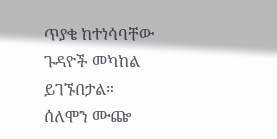ጥያቄ ከተነሳባቸው ጉዳዮች መካከል ይገኙበታል።
ሰለሞን ሙጬ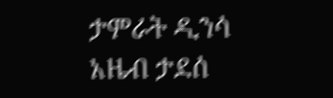ታምራት ዲንሳ
አዜብ ታደሰ